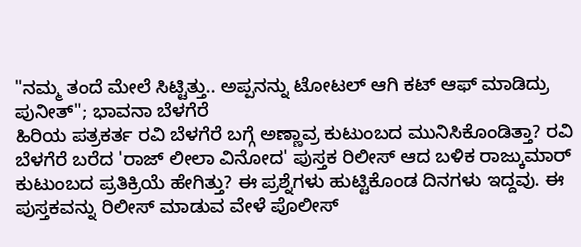"ನಮ್ಮ ತಂದೆ ಮೇಲೆ ಸಿಟ್ಟಿತ್ತು.. ಅಪ್ಪನನ್ನು ಟೋಟಲ್ ಆಗಿ ಕಟ್ ಆಫ್ ಮಾಡಿದ್ರು ಪುನೀತ್"; ಭಾವನಾ ಬೆಳಗೆರೆ
ಹಿರಿಯ ಪತ್ರಕರ್ತ ರವಿ ಬೆಳಗೆರೆ ಬಗ್ಗೆ ಅಣ್ಣಾವ್ರ ಕುಟುಂಬದ ಮುನಿಸಿಕೊಂಡಿತ್ತಾ? ರವಿ ಬೆಳಗೆರೆ ಬರೆದ 'ರಾಜ್ ಲೀಲಾ ವಿನೋದ' ಪುಸ್ತಕ ರಿಲೀಸ್ ಆದ ಬಳಿಕ ರಾಜ್ಕುಮಾರ್ ಕುಟುಂಬದ ಪ್ರತಿಕ್ರಿಯೆ ಹೇಗಿತ್ತು? ಈ ಪ್ರಶ್ನೆಗಳು ಹುಟ್ಟಿಕೊಂಡ ದಿನಗಳು ಇದ್ದವು. ಈ ಪುಸ್ತಕವನ್ನು ರಿಲೀಸ್ ಮಾಡುವ ವೇಳೆ ಪೊಲೀಸ್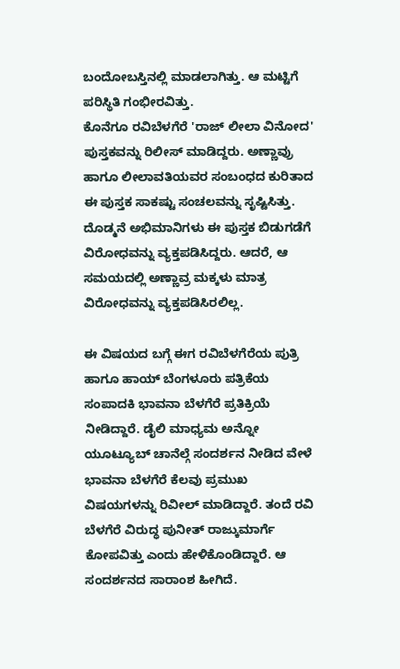ಬಂದೋಬಸ್ತಿನಲ್ಲಿ ಮಾಡಲಾಗಿತ್ತು. ಆ ಮಟ್ಟಿಗೆ ಪರಿಸ್ಥಿತಿ ಗಂಭೀರವಿತ್ತು.
ಕೊನೆಗೂ ರವಿಬೆಳಗೆರೆ 'ರಾಜ್ ಲೀಲಾ ವಿನೋದ' ಪುಸ್ತಕವನ್ನು ರಿಲೀಸ್ ಮಾಡಿದ್ದರು. ಅಣ್ಣಾವ್ರು ಹಾಗೂ ಲೀಲಾವತಿಯವರ ಸಂಬಂಧದ ಕುರಿತಾದ ಈ ಪುಸ್ತಕ ಸಾಕಷ್ಟು ಸಂಚಲವನ್ನು ಸೃಷ್ಟಿಸಿತ್ತು. ದೊಡ್ಮನೆ ಅಭಿಮಾನಿಗಳು ಈ ಪುಸ್ತಕ ಬಿಡುಗಡೆಗೆ ವಿರೋಧವನ್ನು ವ್ಯಕ್ತಪಡಿಸಿದ್ದರು. ಆದರೆ, ಆ ಸಮಯದಲ್ಲಿ ಅಣ್ಣಾವ್ರ ಮಕ್ಕಳು ಮಾತ್ರ ವಿರೋಧವನ್ನು ವ್ಯಕ್ತಪಡಿಸಿರಲಿಲ್ಲ.

ಈ ವಿಷಯದ ಬಗ್ಗೆ ಈಗ ರವಿಬೆಳಗೆರೆಯ ಪುತ್ರಿ ಹಾಗೂ ಹಾಯ್ ಬೆಂಗಳೂರು ಪತ್ರಿಕೆಯ ಸಂಪಾದಕಿ ಭಾವನಾ ಬೆಳಗೆರೆ ಪ್ರತಿಕ್ರಿಯೆ ನೀಡಿದ್ದಾರೆ. ಡೈಲಿ ಮಾಧ್ಯಮ ಅನ್ನೋ ಯೂಟ್ಯೂಬ್ ಚಾನೆಲ್ಗೆ ಸಂದರ್ಶನ ನೀಡಿದ ವೇಳೆ ಭಾವನಾ ಬೆಳಗೆರೆ ಕೆಲವು ಪ್ರಮುಖ ವಿಷಯಗಳನ್ನು ರಿವೀಲ್ ಮಾಡಿದ್ದಾರೆ. ತಂದೆ ರವಿ ಬೆಳಗೆರೆ ವಿರುದ್ಧ ಪುನೀತ್ ರಾಜ್ಕುಮಾರ್ಗೆ ಕೋಪವಿತ್ತು ಎಂದು ಹೇಳಿಕೊಂಡಿದ್ದಾರೆ. ಆ ಸಂದರ್ಶನದ ಸಾರಾಂಶ ಹೀಗಿದೆ.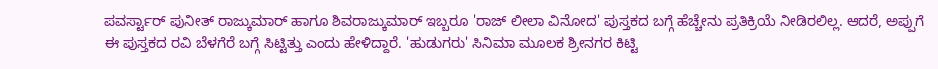ಪವರ್ಸ್ಟಾರ್ ಪುನೀತ್ ರಾಜ್ಕುಮಾರ್ ಹಾಗೂ ಶಿವರಾಜ್ಕುಮಾರ್ ಇಬ್ಬರೂ 'ರಾಜ್ ಲೀಲಾ ವಿನೋದ' ಪುಸ್ತಕದ ಬಗ್ಗೆ ಹೆಚ್ಚೇನು ಪ್ರತಿಕ್ರಿಯೆ ನೀಡಿರಲಿಲ್ಲ. ಆದರೆ, ಅಪ್ಪುಗೆ ಈ ಪುಸ್ತಕದ ರವಿ ಬೆಳಗೆರೆ ಬಗ್ಗೆ ಸಿಟ್ಟಿತ್ತು ಎಂದು ಹೇಳಿದ್ದಾರೆ. 'ಹುಡುಗರು' ಸಿನಿಮಾ ಮೂಲಕ ಶ್ರೀನಗರ ಕಿಟ್ಟಿ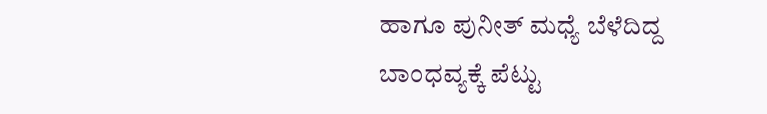ಹಾಗೂ ಪುನೀತ್ ಮಧ್ಯೆ ಬೆಳೆದಿದ್ದ ಬಾಂಧವ್ಯಕ್ಕೆ ಪೆಟ್ಟು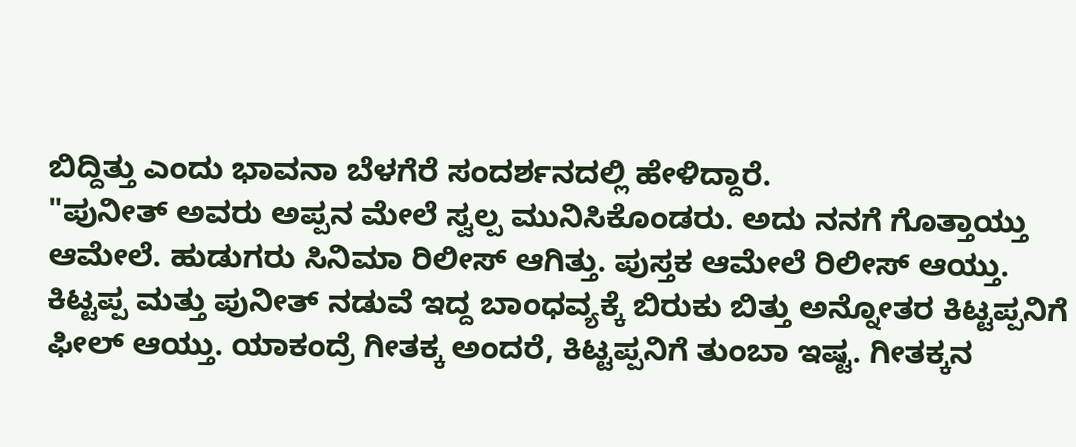ಬಿದ್ದಿತ್ತು ಎಂದು ಭಾವನಾ ಬೆಳಗೆರೆ ಸಂದರ್ಶನದಲ್ಲಿ ಹೇಳಿದ್ದಾರೆ.
"ಪುನೀತ್ ಅವರು ಅಪ್ಪನ ಮೇಲೆ ಸ್ವಲ್ಪ ಮುನಿಸಿಕೊಂಡರು. ಅದು ನನಗೆ ಗೊತ್ತಾಯ್ತು ಆಮೇಲೆ. ಹುಡುಗರು ಸಿನಿಮಾ ರಿಲೀಸ್ ಆಗಿತ್ತು. ಪುಸ್ತಕ ಆಮೇಲೆ ರಿಲೀಸ್ ಆಯ್ತು. ಕಿಟ್ಟಪ್ಪ ಮತ್ತು ಪುನೀತ್ ನಡುವೆ ಇದ್ದ ಬಾಂಧವ್ಯಕ್ಕೆ ಬಿರುಕು ಬಿತ್ತು ಅನ್ನೋತರ ಕಿಟ್ಟಪ್ಪನಿಗೆ ಫೀಲ್ ಆಯ್ತು. ಯಾಕಂದ್ರೆ ಗೀತಕ್ಕ ಅಂದರೆ, ಕಿಟ್ಟಪ್ಪನಿಗೆ ತುಂಬಾ ಇಷ್ಟ. ಗೀತಕ್ಕನ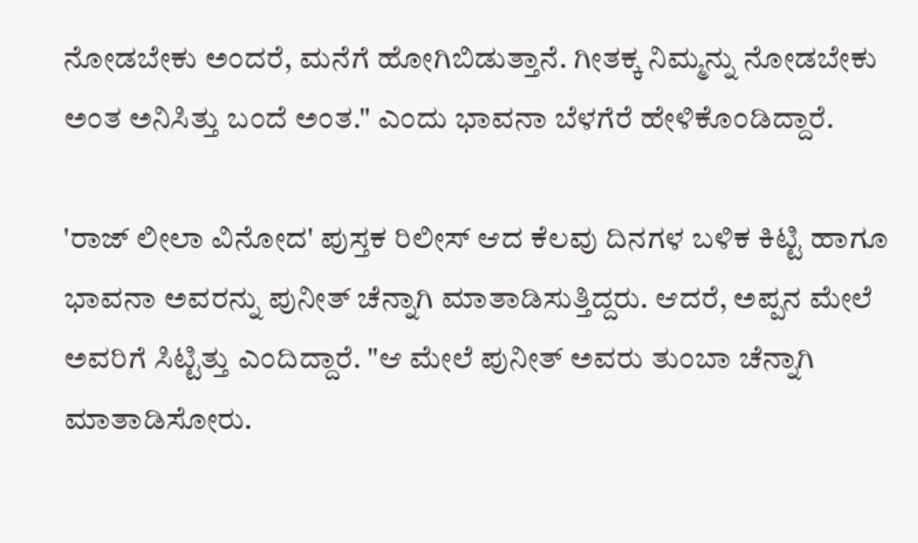ನೋಡಬೇಕು ಅಂದರೆ, ಮನೆಗೆ ಹೋಗಿಬಿಡುತ್ತಾನೆ. ಗೀತಕ್ಕ ನಿಮ್ಮನ್ನು ನೋಡಬೇಕು ಅಂತ ಅನಿಸಿತ್ತು ಬಂದೆ ಅಂತ." ಎಂದು ಭಾವನಾ ಬೆಳಗೆರೆ ಹೇಳಿಕೊಂಡಿದ್ದಾರೆ.

'ರಾಜ್ ಲೀಲಾ ವಿನೋದ' ಪುಸ್ತಕ ರಿಲೀಸ್ ಆದ ಕೆಲವು ದಿನಗಳ ಬಳಿಕ ಕಿಟ್ಟಿ ಹಾಗೂ ಭಾವನಾ ಅವರನ್ನು ಪುನೀತ್ ಚೆನ್ನಾಗಿ ಮಾತಾಡಿಸುತ್ತಿದ್ದರು. ಆದರೆ, ಅಪ್ಪನ ಮೇಲೆ ಅವರಿಗೆ ಸಿಟ್ಟಿತ್ತು ಎಂದಿದ್ದಾರೆ. "ಆ ಮೇಲೆ ಪುನೀತ್ ಅವರು ತುಂಬಾ ಚೆನ್ನಾಗಿ ಮಾತಾಡಿಸೋರು.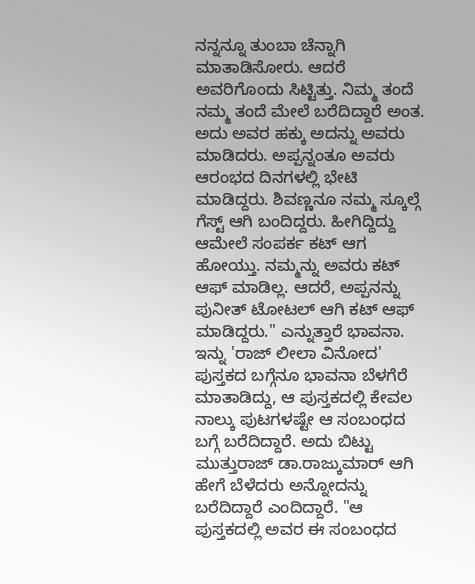ನನ್ನನ್ನೂ ತುಂಬಾ ಚೆನ್ನಾಗಿ ಮಾತಾಡಿಸೋರು. ಆದರೆ ಅವರಿಗೊಂದು ಸಿಟ್ಟಿತ್ತು. ನಿಮ್ಮ ತಂದೆ ನಮ್ಮ ತಂದೆ ಮೇಲೆ ಬರೆದಿದ್ದಾರೆ ಅಂತ. ಅದು ಅವರ ಹಕ್ಕು ಅದನ್ನು ಅವರು ಮಾಡಿದರು. ಅಪ್ಪನ್ನಂತೂ ಅವರು ಆರಂಭದ ದಿನಗಳಲ್ಲಿ ಭೇಟಿ ಮಾಡಿದ್ದರು. ಶಿವಣ್ಣನೂ ನಮ್ಮ ಸ್ಕೂಲ್ಗೆ ಗೆಸ್ಟ್ ಆಗಿ ಬಂದಿದ್ದರು. ಹೀಗಿದ್ದಿದ್ದು ಆಮೇಲೆ ಸಂಪರ್ಕ ಕಟ್ ಆಗ ಹೋಯ್ತು. ನಮ್ಮನ್ನು ಅವರು ಕಟ್ ಆಫ್ ಮಾಡಿಲ್ಲ. ಆದರೆ, ಅಪ್ಪನನ್ನು ಪುನೀತ್ ಟೋಟಲ್ ಆಗಿ ಕಟ್ ಆಫ್ ಮಾಡಿದ್ದರು." ಎನ್ನುತ್ತಾರೆ ಭಾವನಾ.
ಇನ್ನು 'ರಾಜ್ ಲೀಲಾ ವಿನೋದ' ಪುಸ್ತಕದ ಬಗ್ಗೆನೂ ಭಾವನಾ ಬೆಳಗೆರೆ ಮಾತಾಡಿದ್ದು, ಆ ಪುಸ್ತಕದಲ್ಲಿ ಕೇವಲ ನಾಲ್ಕು ಪುಟಗಳಷ್ಟೇ ಆ ಸಂಬಂಧದ ಬಗ್ಗೆ ಬರೆದಿದ್ದಾರೆ. ಅದು ಬಿಟ್ಟು ಮುತ್ತುರಾಜ್ ಡಾ.ರಾಜ್ಕುಮಾರ್ ಆಗಿ ಹೇಗೆ ಬೆಳೆದರು ಅನ್ನೋದನ್ನು ಬರೆದಿದ್ದಾರೆ ಎಂದಿದ್ದಾರೆ. "ಆ ಪುಸ್ತಕದಲ್ಲಿ ಅವರ ಈ ಸಂಬಂಧದ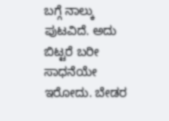ಬಗ್ಗೆ ನಾಲ್ಕು ಪುಟವಿದೆ. ಅದು ಬಿಟ್ಟರೆ ಬರೀ ಸಾಧನೆಯೇ ಇರೋದು. ಬೇಡರ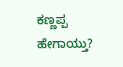ಕಣ್ಣಪ್ಪ ಹೇಗಾಯ್ತು?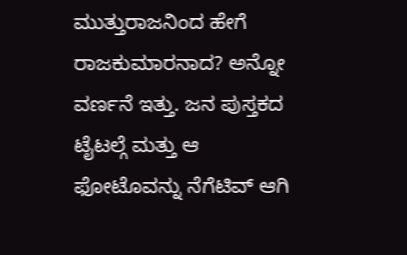ಮುತ್ತುರಾಜನಿಂದ ಹೇಗೆ ರಾಜಕುಮಾರನಾದ? ಅನ್ನೋ ವರ್ಣನೆ ಇತ್ತು. ಜನ ಪುಸ್ತಕದ ಟೈಟಲ್ಗೆ ಮತ್ತು ಆ ಫೋಟೊವನ್ನು ನೆಗೆಟಿವ್ ಆಗಿ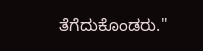ತೆಗೆದುಕೊಂಡರು."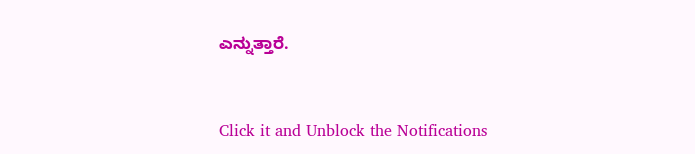ಎನ್ನುತ್ತಾರೆ.


Click it and Unblock the Notifications